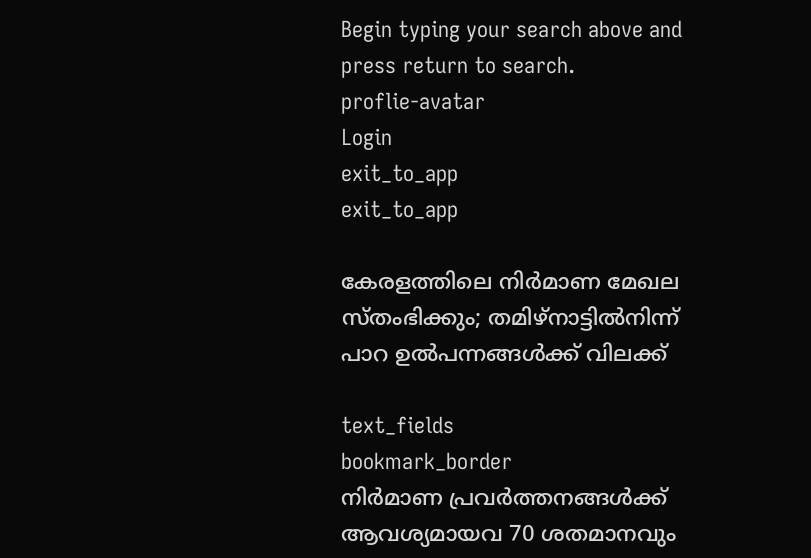Begin typing your search above and press return to search.
proflie-avatar
Login
exit_to_app
exit_to_app

കേരളത്തിലെ നിർമാണ മേഖല സ്തംഭിക്കും; തമിഴ്നാട്ടിൽനിന്ന് പാറ ഉൽപന്നങ്ങൾക്ക് വിലക്ക്

text_fields
bookmark_border
നിർമാണ പ്രവർത്തനങ്ങൾക്ക് ആവശ്യമായവ 70 ശതമാനവും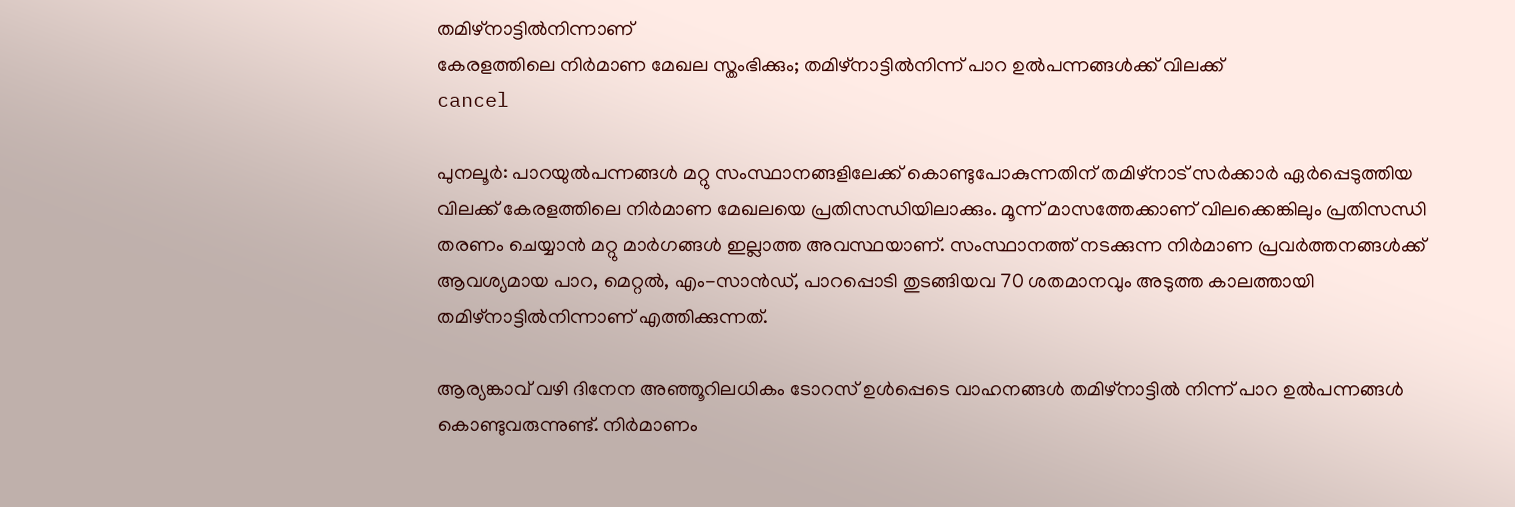തമിഴ്നാട്ടിൽനിന്നാണ്
കേരളത്തിലെ നിർമാണ മേഖല സ്തംഭിക്കും; തമിഴ്നാട്ടിൽനിന്ന് പാറ ഉൽപന്നങ്ങൾക്ക് വിലക്ക്
cancel

പുനലൂർ: പാറയുൽപന്നങ്ങൾ മറ്റു സംസ്ഥാനങ്ങളിലേക്ക് കൊണ്ടുപോകുന്നതിന് തമിഴ്നാട് സർക്കാർ ഏർപ്പെടുത്തിയ വിലക്ക് കേരളത്തിലെ നിർമാണ മേഖലയെ പ്രതിസന്ധിയിലാക്കും. മൂന്ന് മാസത്തേക്കാണ് വിലക്കെങ്കിലും പ്രതിസന്ധി തരണം ചെയ്യാൻ മറ്റു മാർഗങ്ങൾ ഇല്ലാത്ത അവസ്ഥയാണ്. സംസ്ഥാനത്ത് നടക്കുന്ന നിർമാണ പ്രവർത്തനങ്ങൾക്ക് ആവശ്യമായ പാറ, മെറ്റൽ, എം-സാൻഡ്, പാറപ്പൊടി തുടങ്ങിയവ 70 ശതമാനവും അടുത്ത കാലത്തായി തമിഴ്നാട്ടിൽനിന്നാണ് എത്തിക്കുന്നത്.

ആര്യങ്കാവ് വഴി ദിനേന അഞ്ഞൂറിലധികം ടോറസ് ഉൾപ്പെടെ വാഹനങ്ങൾ തമിഴ്നാട്ടിൽ നിന്ന് പാറ ഉൽപന്നങ്ങൾ കൊണ്ടുവരുന്നുണ്ട്. നിർമാണം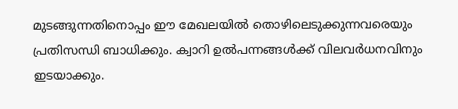മുടങ്ങുന്നതിനൊപ്പം ഈ മേഖലയിൽ തൊഴിലെടുക്കുന്നവരെയും പ്രതിസന്ധി ബാധിക്കും. ക്വാറി ഉൽപന്നങ്ങൾക്ക് വിലവർധനവിനും ഇടയാക്കും.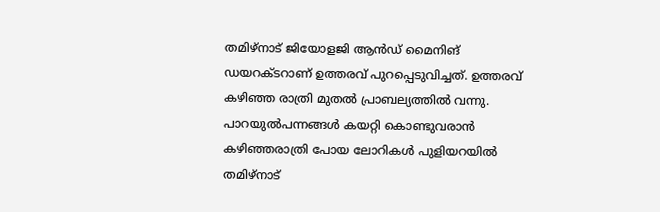തമിഴ്‌നാട് ജിയോളജി ആൻഡ് മൈനിങ് ഡയറക്ടറാണ് ഉത്തരവ് പുറപ്പെടുവിച്ചത്. ഉത്തരവ് കഴിഞ്ഞ രാത്രി മുതൽ പ്രാബല്യത്തിൽ വന്നു. പാറയുൽപന്നങ്ങൾ കയറ്റി കൊണ്ടുവരാൻ കഴിഞ്ഞരാത്രി പോയ ലോറികൾ പുളിയറയിൽ തമിഴ്നാട്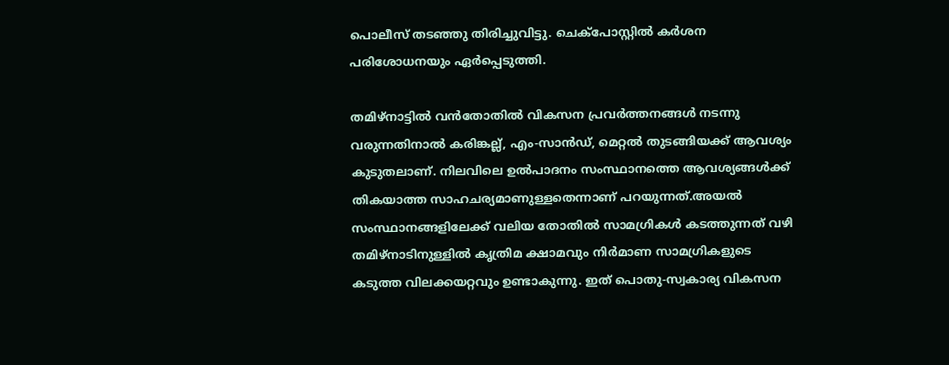പൊലീസ് തടഞ്ഞു തിരിച്ചുവിട്ടു. ചെക്പോസ്റ്റിൽ കർശന പരിശോധനയും ഏർപ്പെടുത്തി.

തമിഴ്‌നാട്ടിൽ വൻതോതിൽ വികസന പ്രവർത്തനങ്ങൾ നടന്നു വരുന്നതിനാൽ കരിങ്കല്ല്, എം-സാൻഡ്, മെറ്റൽ തുടങ്ങിയക്ക് ആവശ്യം കുടുതലാണ്. നിലവിലെ ഉൽപാദനം സംസ്ഥാനത്തെ ആവശ്യങ്ങൾക്ക് തികയാത്ത സാഹചര്യമാണുള്ളതെന്നാണ് പറയുന്നത്.അയൽ സംസ്ഥാനങ്ങളിലേക്ക് വലിയ തോതിൽ സാമഗ്രികൾ കടത്തുന്നത് വഴി തമിഴ്‌നാടിനുള്ളിൽ കൃത്രിമ ക്ഷാമവും നിർമാണ സാമഗ്രികളുടെ കടുത്ത വിലക്കയറ്റവും ഉണ്ടാകുന്നു. ഇത് പൊതു-സ്വകാര്യ വികസന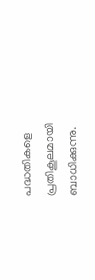പദ്ധതികളെ പ്രതികൂലമായി ബാധിക്കുന്നു.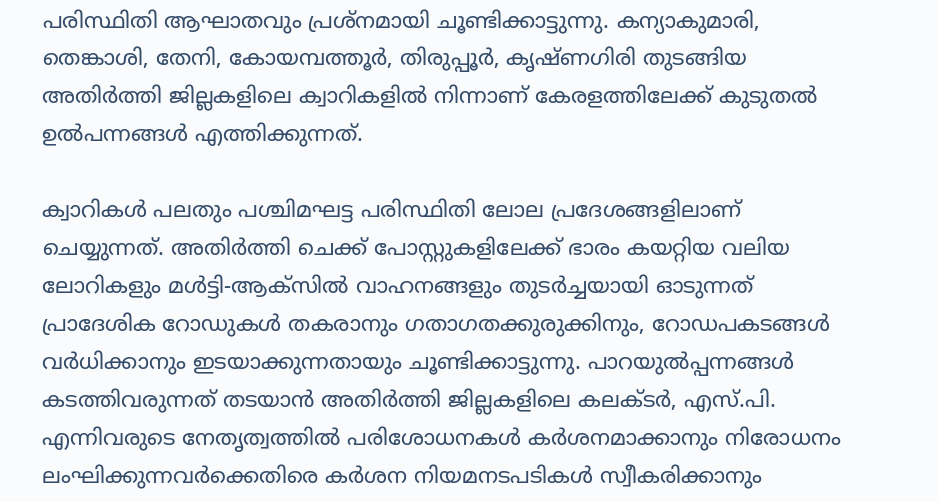പരിസ്ഥിതി ആഘാതവും പ്രശ്നമായി ചൂണ്ടിക്കാട്ടുന്നു. കന്യാകുമാരി, തെങ്കാശി, തേനി, കോയമ്പത്തൂർ, തിരുപ്പൂർ, കൃഷ്ണഗിരി തുടങ്ങിയ അതിർത്തി ജില്ലകളിലെ ക്വാറികളിൽ നിന്നാണ് കേരളത്തിലേക്ക് കുടുതൽ ഉൽപന്നങ്ങൾ എത്തിക്കുന്നത്.

ക്വാറികൾ പലതും പശ്ചിമഘട്ട പരിസ്ഥിതി ലോല പ്രദേശങ്ങളിലാണ് ചെയ്യുന്നത്. അതിർത്തി ചെക്ക് പോസ്റ്റുകളിലേക്ക് ഭാരം കയറ്റിയ വലിയ ലോറികളും മൾട്ടി-ആക്‌സിൽ വാഹനങ്ങളും തുടർച്ചയായി ഓടുന്നത് പ്രാദേശിക റോഡുകൾ തകരാനും ഗതാഗതക്കുരുക്കിനും, റോഡപകടങ്ങൾ വർധിക്കാനും ഇടയാക്കുന്നതായും ചൂണ്ടിക്കാട്ടുന്നു. പാറയുൽപ്പന്നങ്ങൾ കടത്തിവരുന്നത് തടയാൻ അതിർത്തി ജില്ലകളിലെ കലക്ടർ, എസ്.പി. എന്നിവരുടെ നേതൃത്വത്തിൽ പരിശോധനകൾ കർശനമാക്കാനും നിരോധനം ലംഘിക്കുന്നവർക്കെതിരെ കർശന നിയമനടപടികൾ സ്വീകരിക്കാനും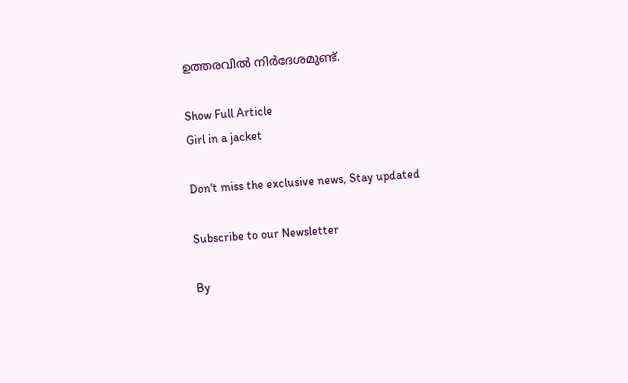ഉത്തരവിൽ നിർദേശമുണ്ട്.

Show Full Article
Girl in a jacket

Don't miss the exclusive news, Stay updated

Subscribe to our Newsletter

By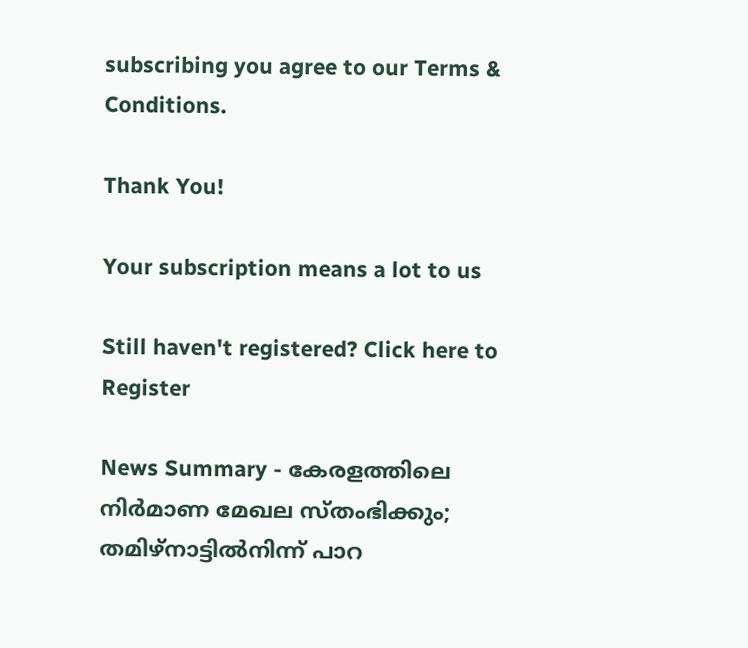subscribing you agree to our Terms & Conditions.

Thank You!

Your subscription means a lot to us

Still haven't registered? Click here to Register

News Summary - കേരളത്തിലെ നിർമാണ മേഖല സ്തംഭിക്കും; തമിഴ്നാട്ടിൽനിന്ന് പാറ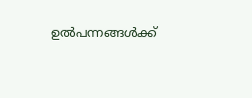ഉൽപന്നങ്ങൾക്ക്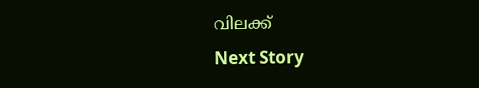വിലക്ക്
Next Story